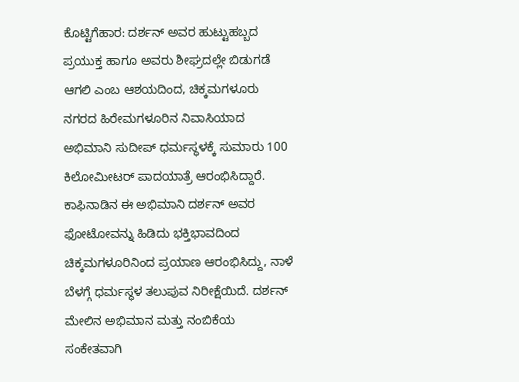ಕೊಟ್ಟಿಗೆಹಾರ: ದರ್ಶನ್ ಅವರ ಹುಟ್ಟುಹಬ್ಬದ ಪ್ರಯುಕ್ತ ಹಾಗೂ ಅವರು ಶೀಘ್ರದಲ್ಲೇ ಬಿಡುಗಡೆ ಆಗಲಿ ಎಂಬ ಆಶಯದಿಂದ, ಚಿಕ್ಕಮಗಳೂರು ನಗರದ ಹಿರೇಮಗಳೂರಿನ ನಿವಾಸಿಯಾದ ಅಭಿಮಾನಿ ಸುದೀಪ್ ಧರ್ಮಸ್ಥಳಕ್ಕೆ ಸುಮಾರು 100 ಕಿಲೋಮೀಟರ್ ಪಾದಯಾತ್ರೆ ಆರಂಭಿಸಿದ್ದಾರೆ. ಕಾಫಿನಾಡಿನ ಈ ಅಭಿಮಾನಿ ದರ್ಶನ್ ಅವರ ಫೋಟೋವನ್ನು ಹಿಡಿದು ಭಕ್ತಿಭಾವದಿಂದ ಚಿಕ್ಕಮಗಳೂರಿನಿಂದ ಪ್ರಯಾಣ ಆರಂಭಿಸಿದ್ದು, ನಾಳೆ ಬೆಳಗ್ಗೆ ಧರ್ಮಸ್ಥಳ ತಲುಪುವ ನಿರೀಕ್ಷೆಯಿದೆ. ದರ್ಶನ್ ಮೇಲಿನ ಅಭಿಮಾನ ಮತ್ತು ನಂಬಿಕೆಯ ಸಂಕೇತವಾಗಿ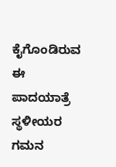ಕೈಗೊಂಡಿರುವ ಈ ಪಾದಯಾತ್ರೆ ಸ್ಥಳೀಯರ ಗಮನ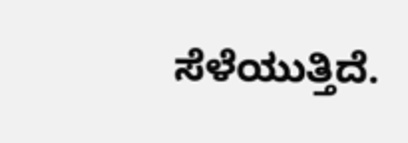ಸೆಳೆಯುತ್ತಿದೆ.